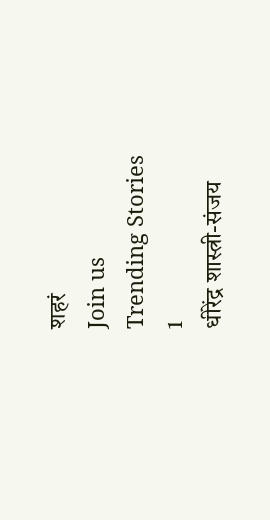शहरं
Join us
Trending Stories
1
धीरेंद्र शास्त्री-संजय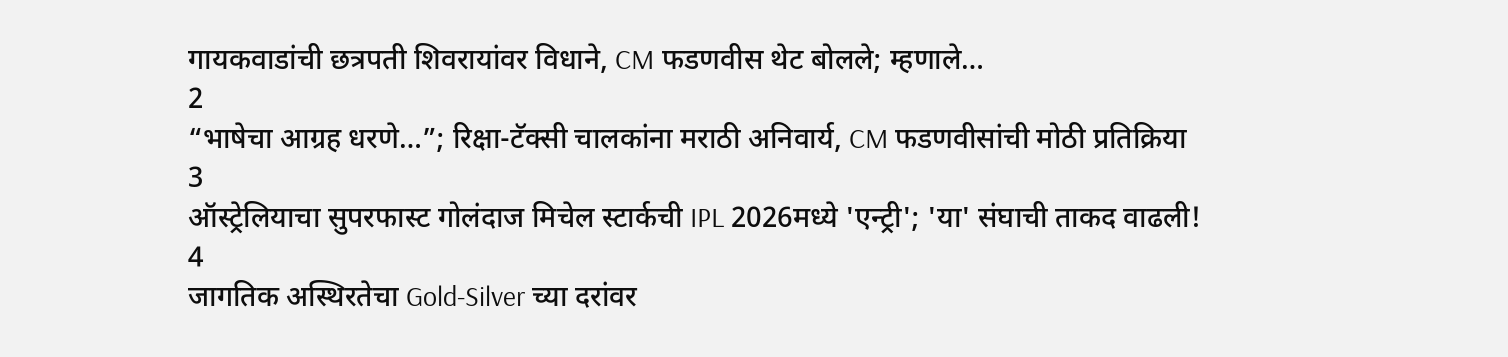गायकवाडांची छत्रपती शिवरायांवर विधाने, CM फडणवीस थेट बोलले; म्हणाले…
2
“भाषेचा आग्रह धरणे…”; रिक्षा-टॅक्सी चालकांना मराठी अनिवार्य, CM फडणवीसांची मोठी प्रतिक्रिया
3
ऑस्ट्रेलियाचा सुपरफास्ट गोलंदाज मिचेल स्टार्कची IPL 2026मध्ये 'एन्ट्री'; 'या' संघाची ताकद वाढली!
4
जागतिक अस्थिरतेचा Gold-Silver च्या दरांवर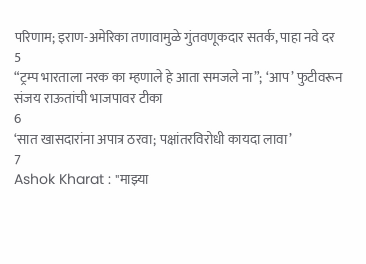परिणाम; इराण-अमेरिका तणावामुळे गुंतवणूकदार सतर्क, पाहा नवे दर
5
“ट्रम्प भारताला नरक का म्हणाले हे आता समजले ना”; ‘आप’ फुटीवरून संजय राऊतांची भाजपावर टीका
6
‘सात खासदारांना अपात्र ठरवा; पक्षांतरविरोधी कायदा लावा’
7
Ashok Kharat : "माझ्या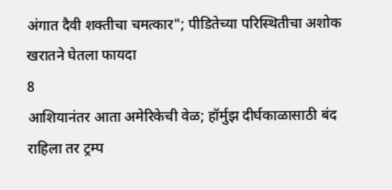अंगात दैवी शक्तीचा चमत्कार"; पीडितेच्या परिस्थितीचा अशोक खरातने घेतला फायदा
8
आशियानंतर आता अमेरिकेची वेळ; हॉर्मुझ दीर्घकाळासाठी बंद राहिला तर ट्रम्प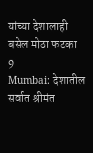यांच्या देशालाही बसेल मोठा फटका
9
Mumbai: देशातील सर्वात श्रीमंत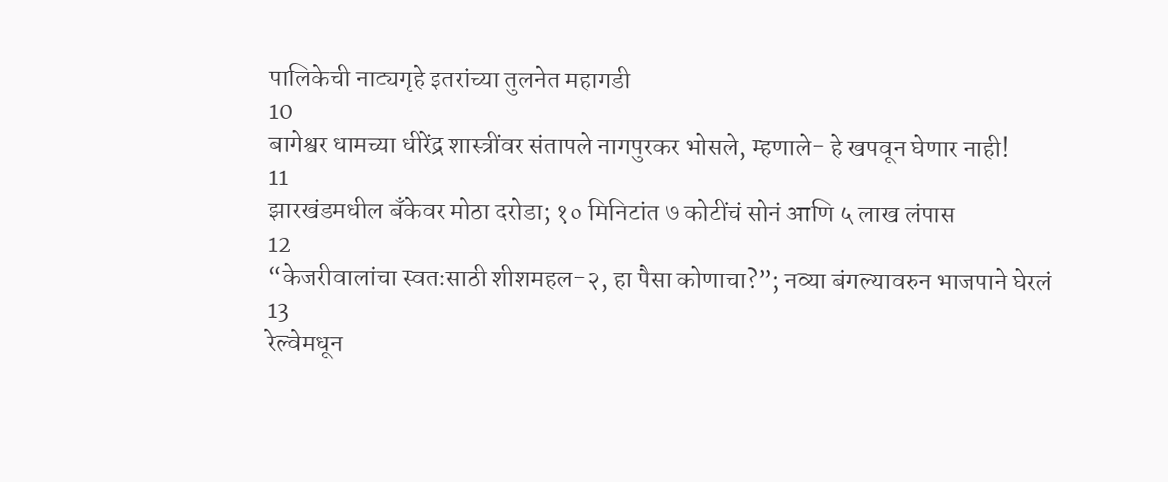पालिकेची नाट्यगृहे इतरांच्या तुलनेत महागडी
10
बागेश्वर धामच्या धीरेंद्र शास्त्रींवर संतापले नागपुरकर भोसले, म्हणाले- हे खपवून घेणार नाही!
11
झारखंडमधील बँकेवर मोठा दरोडा; १० मिनिटांत ७ कोटींचं सोनं आणि ५ लाख लंपास
12
“केजरीवालांचा स्वतःसाठी शीशमहल-२, हा पैसा कोणाचा?”; नव्या बंगल्यावरुन भाजपाने घेरलं
13
रेल्वेमधून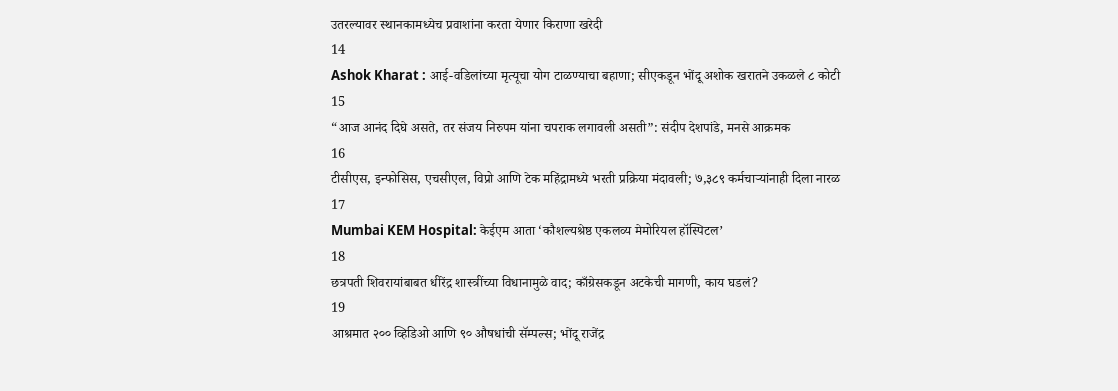उतरल्यावर स्थानकामध्येच प्रवाशांना करता येणार किराणा खरेदी
14
Ashok Kharat : आई-वडिलांच्या मृत्यूचा योग टाळण्याचा बहाणा; सीएकडून भोंदू अशोक खरातने उकळले ८ कोटी
15
“आज आनंद दिघे असते, तर संजय निरुपम यांना चपराक लगावली असती”: संदीप देशपांडे, मनसे आक्रमक
16
टीसीएस, इन्‍फोसिस, एचसीएल, विप्रो आणि टेक महिंद्रामध्ये भरती प्रक्रिया मंदावली; ७,३८९ कर्मचाऱ्यांनाही दिला नारळ
17
Mumbai KEM Hospital: केईएम आता ‘कौशल्यश्रेष्ठ एकलव्य मेमोरियल हॉस्पिटल’
18
छत्रपती शिवरायांबाबत धीरेंद्र शास्त्रींच्या विधानामुळे वाद; काँग्रेसकडून अटकेची मागणी, काय घडलं?
19
आश्रमात २०० व्हिडिओ आणि ९० औषधांची सॅम्पल्स; भोंदू राजेंद्र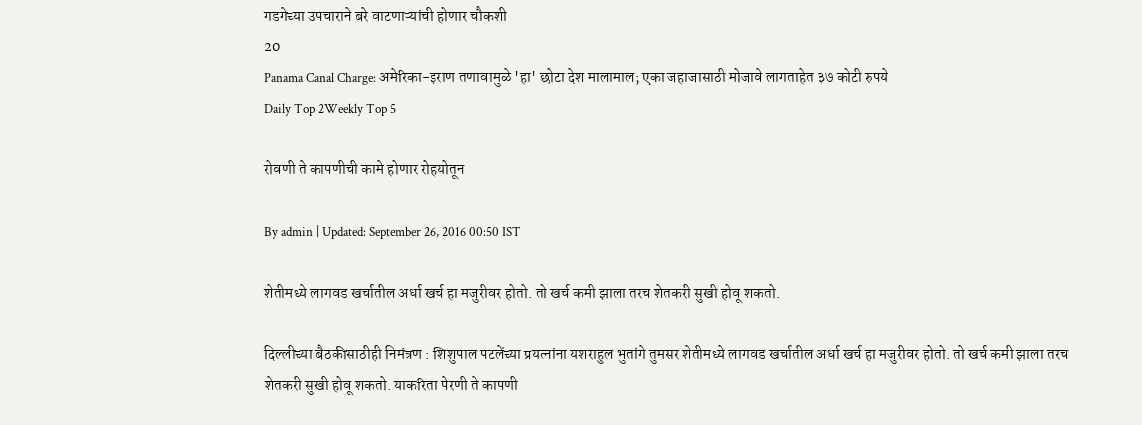गडगेच्या उपचाराने बरे वाटणाऱ्यांची होणार चौकशी
20
Panama Canal Charge: अमेरिका-इराण तणावामुळे 'हा' छोटा देश मालामाल; एका जहाजासाठी मोजावे लागताहेत ३७ कोटी रुपये
Daily Top 2Weekly Top 5

रोवणी ते कापणीची कामे होणार रोहयोतून

By admin | Updated: September 26, 2016 00:50 IST

शेतीमध्ये लागवड खर्चातील अर्धा खर्च हा मजुरीवर होतो. तो खर्च कमी झाला तरच शेतकरी सुखी होवू शकतो.

दिल्लीच्या बैठकीसाठीही निमंत्रण : शिशुपाल पटलेंच्या प्रयत्नांना यशराहुल भुतांगे तुमसर शेतीमध्ये लागवड खर्चातील अर्धा खर्च हा मजुरीवर होतो. तो खर्च कमी झाला तरच शेतकरी सुखी होवू शकतो. याकरिता पेरणी ते कापणी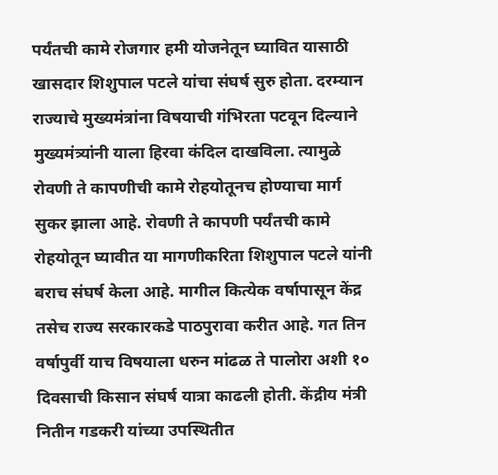पर्यंतची कामे रोजगार हमी योजनेतून घ्यावित यासाठी खासदार शिशुपाल पटले यांचा संघर्ष सुरु होता. दरम्यान राज्याचे मुख्यमंत्रांना विषयाची गंभिरता पटवून दिल्याने मुख्यमंत्र्यांनी याला हिरवा कंदिल दाखविला. त्यामुळे रोवणी ते कापणीची कामे रोहयोतूनच होण्याचा मार्ग सुकर झाला आहे. रोवणी ते कापणी पर्यंतची कामे रोहयोतून घ्यावीत या मागणीकरिता शिशुपाल पटले यांनी बराच संघर्ष केला आहे. मागील कित्येक वर्षापासून केंद्र तसेच राज्य सरकारकडे पाठपुरावा करीत आहे. गत तिन वर्षापुर्वी याच विषयाला धरुन मांढळ ते पालोरा अशी १० दिवसाची किसान संघर्ष यात्रा काढली होती. केंद्रीय मंत्री नितीन गडकरी यांच्या उपस्थितीत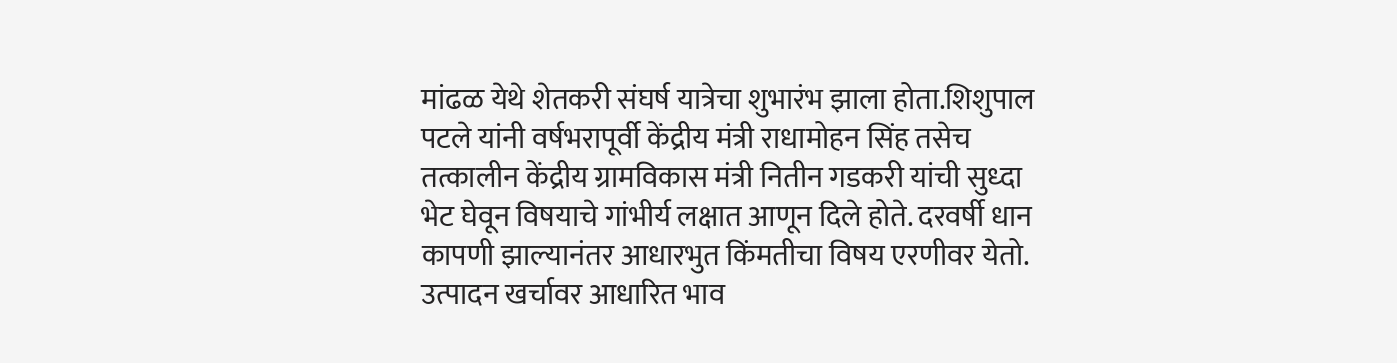मांढळ येथे शेतकरी संघर्ष यात्रेचा शुभारंभ झाला होता.शिशुपाल पटले यांनी वर्षभरापूर्वी केंद्रीय मंत्री राधामोहन सिंह तसेच तत्कालीन केंद्रीय ग्रामविकास मंत्री नितीन गडकरी यांची सुध्दा भेट घेवून विषयाचे गांभीर्य लक्षात आणून दिले होते. दरवर्षी धान कापणी झाल्यानंतर आधारभुत किंमतीचा विषय एरणीवर येतो. उत्पादन खर्चावर आधारित भाव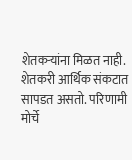शेतकऱ्यांना मिळत नाही. शेतकरी आर्थिक संकटात सापडत असतो. परिणामी मोर्चे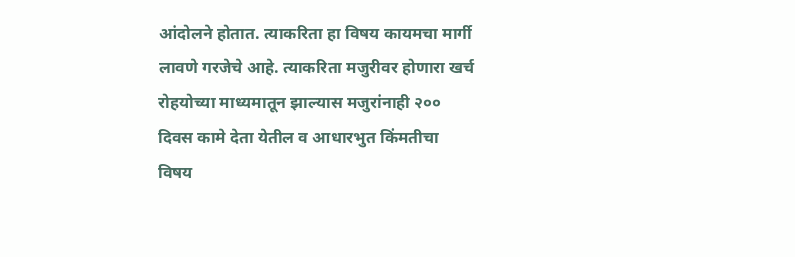आंदोलने होतात. त्याकरिता हा विषय कायमचा मार्गी लावणे गरजेचे आहे. त्याकरिता मजुरीवर होणारा खर्च रोहयोच्या माध्यमातून झाल्यास मजुरांनाही २०० दिवस कामे देता येतील व आधारभुत किंमतीचा विषय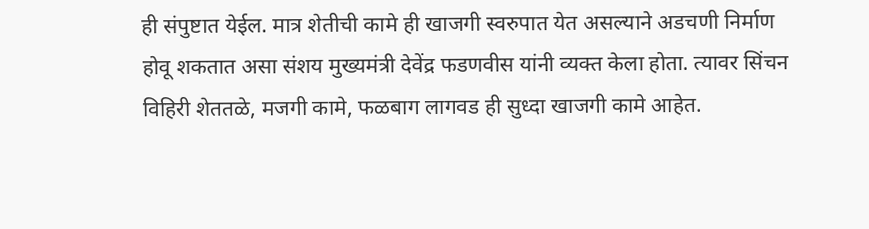ही संपुष्टात येईल. मात्र शेतीची कामे ही खाजगी स्वरुपात येत असल्याने अडचणी निर्माण होवू शकतात असा संशय मुख्यमंत्री देवेंद्र फडणवीस यांनी व्यक्त केला होता. त्यावर सिंचन विहिरी शेततळे, मजगी कामे, फळबाग लागवड ही सुध्दा खाजगी कामे आहेत.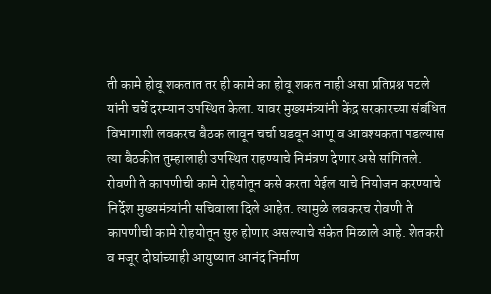ती कामे होवू शकतात तर ही कामे का होवू शकत नाही असा प्रतिप्रश्न पटले यांनी चर्चे दरम्यान उपस्थित केला. यावर मुख्यमंत्र्यांनी केंद्र सरकारच्या संबंधित विभागाशी लवकरच बैठक लावून चर्चा घडवून आणू व आवश्यकता पडल्यास त्या बैठकीत तुम्हालाही उपस्थित राहण्याचे निमंत्रण देणार असे सांगितले. रोवणी ते कापणीची कामे रोहयोतून कसे करता येईल याचे नियोजन करण्याचे निर्देश मुख्यमंत्र्यांनी सचिवाला दिले आहेत. त्यामुळे लवकरच रोवणी ते कापणीची कामे रोहयोतून सुरु होणार असल्याचे संकेत मिळाले आहे. शेतकरी व मजूर दोघांच्याही आयुष्यात आनंद निर्माण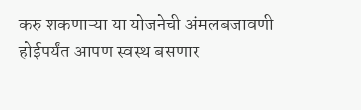करु शकणाऱ्या या योजनेची अंमलबजावणी होईपर्यंत आपण स्वस्थ बसणार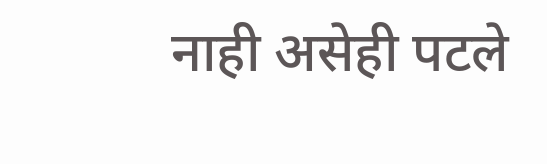नाही असेही पटले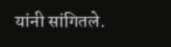यांनी सांगितले.